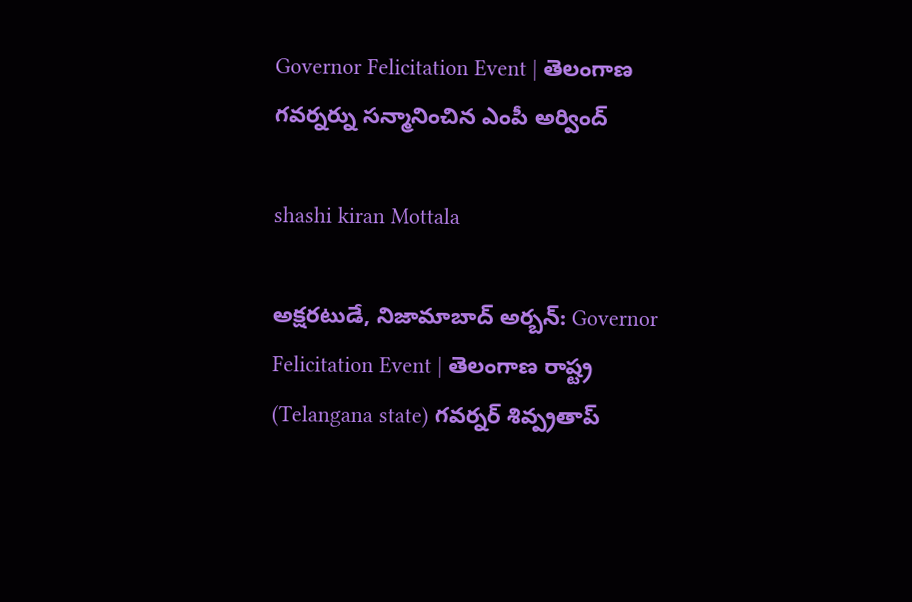Governor Felicitation Event | తెలంగాణ గవర్నర్ను సన్మానించిన ఎంపీ అర్వింద్

shashi kiran Mottala

అక్షరటుడే, నిజామాబాద్ అర్బన్: Governor Felicitation Event | తెలంగాణ రాష్ట్ర (Telangana state) గవర్నర్ శివ్ప్రతాప్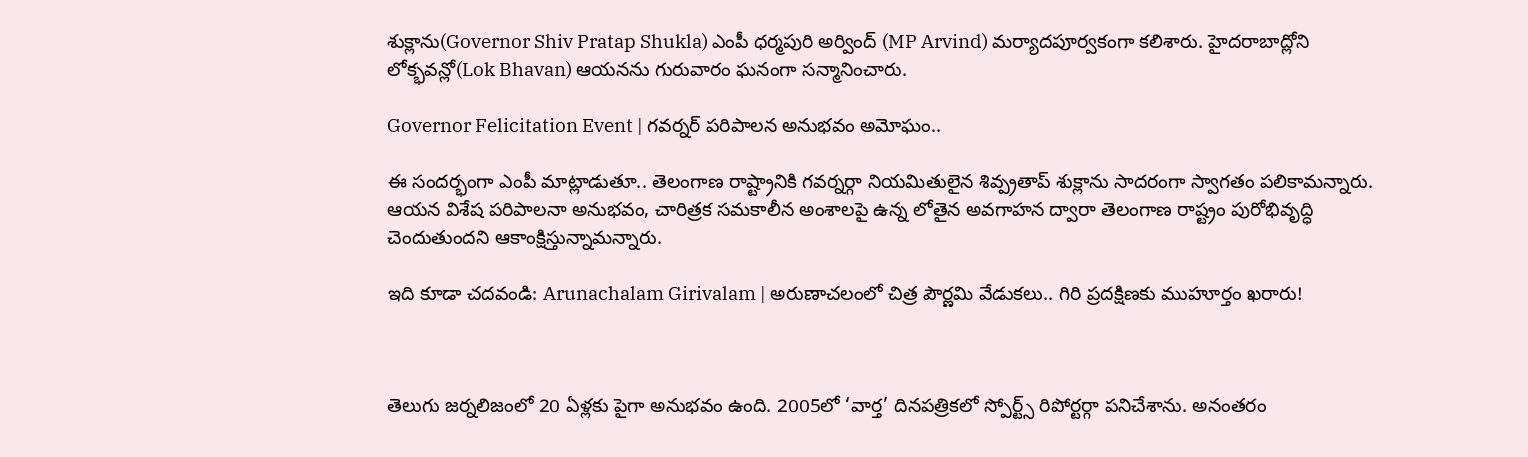శుక్లాను(Governor Shiv Pratap Shukla) ఎంపీ ధర్మపురి అర్వింద్ (MP Arvind) మర్యాదపూర్వకంగా కలిశారు. హైదరాబాద్లోని లోక్భవన్లో(Lok Bhavan) ఆయనను గురువారం ఘనంగా సన్మానించారు.

Governor Felicitation Event | గవర్నర్ పరిపాలన అనుభవం అమోఘం..

ఈ సందర్భంగా ఎంపీ మాట్లాడుతూ.. తెలంగాణ రాష్ట్రానికి గవర్నర్గా నియమితులైన శివ్ప్రతాప్ శుక్లాను సాదరంగా స్వాగతం పలికామన్నారు. ఆయన విశేష పరిపాలనా అనుభవం, చారిత్రక సమకాలీన అంశాలపై ఉన్న లోతైన అవగాహన ద్వారా తెలంగాణ రాష్ట్రం పురోభివృద్ధి చెందుతుందని ఆకాంక్షిస్తున్నామన్నారు.

ఇది కూడా చదవండి: Arunachalam Girivalam | అరుణాచలంలో చిత్ర పౌర్ణమి వేడుకలు.. గిరి ప్రదక్షిణకు ముహూర్తం ఖరారు!



తెలుగు జర్నలిజంలో 20 ఏళ్లకు పైగా అనుభవం ఉంది. 2005లో ‘వార్త’ దినపత్రికలో స్పోర్ట్స్ రిపోర్టర్గా పనిచేశాను. అనంతరం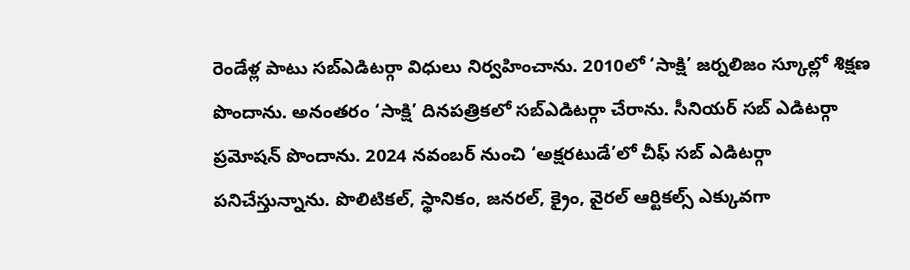రెండేళ్ల పాటు సబ్ఎడిటర్గా విధులు నిర్వహించాను. 2010లో ‘సాక్షి’ జర్నలిజం స్కూల్లో శిక్షణ పొందాను. అనంతరం ‘సాక్షి’ దినపత్రికలో సబ్ఎడిటర్గా చేరాను. సీనియర్ సబ్ ఎడిటర్గా ప్రమోషన్ పొందాను. 2024 నవంబర్ నుంచి ‘అక్షరటుడే’లో చీఫ్ సబ్ ఎడిటర్గా పనిచేస్తున్నాను. పొలిటికల్, స్థానికం, జనరల్, క్రైం, వైరల్ ఆర్టికల్స్ ఎక్కువగా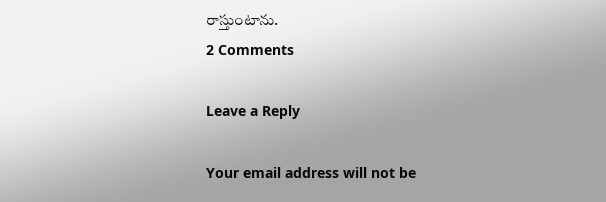రాస్తుంటాను.
2 Comments

Leave a Reply

Your email address will not be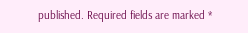published. Required fields are marked *